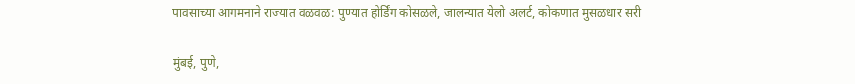पावसाच्या आगमनाने राज्यात वळवळ: पुण्यात होर्डिंग कोसळले, जालन्यात येलो अलर्ट, कोकणात मुसळधार सरी

मुंबई, पुणे,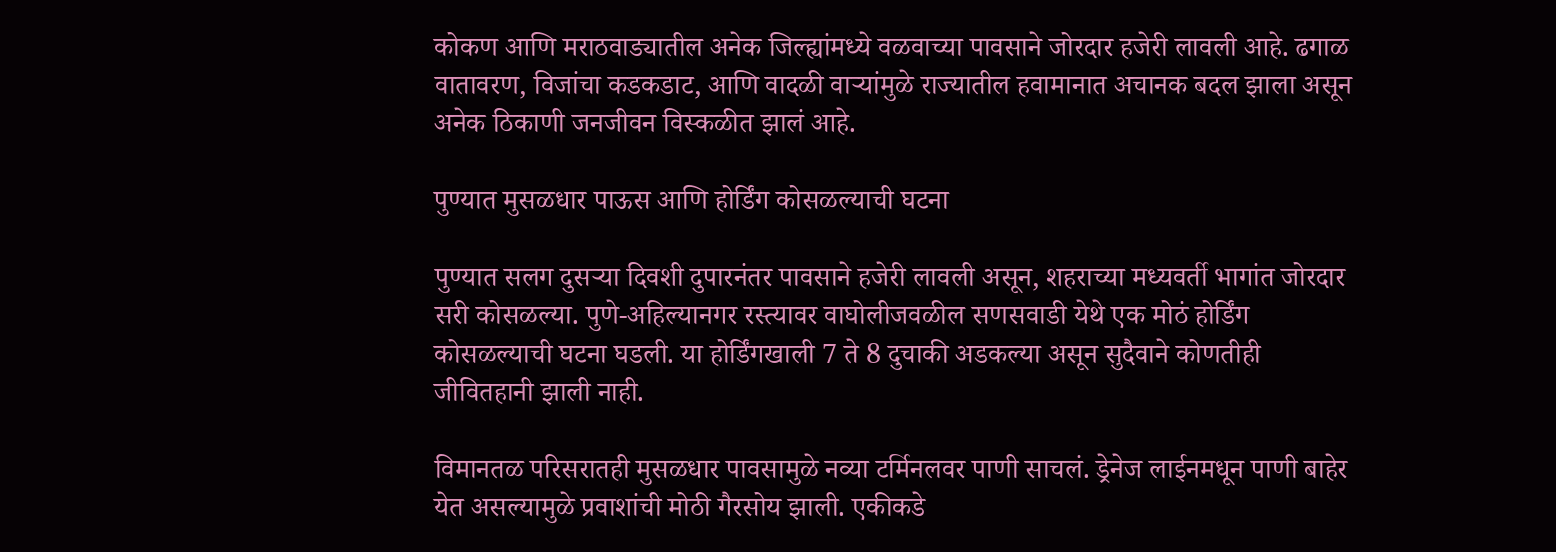कोकण आणि मराठवाड्यातील अनेक जिल्ह्यांमध्ये वळवाच्या पावसाने जोरदार हजेरी लावली आहे. ढगाळ वातावरण, विजांचा कडकडाट, आणि वादळी वाऱ्यांमुळे राज्यातील हवामानात अचानक बदल झाला असून अनेक ठिकाणी जनजीवन विस्कळीत झालं आहे.

पुण्यात मुसळधार पाऊस आणि होर्डिंग कोसळल्याची घटना

पुण्यात सलग दुसऱ्या दिवशी दुपारनंतर पावसाने हजेरी लावली असून, शहराच्या मध्यवर्ती भागांत जोरदार सरी कोसळल्या. पुणे-अहिल्यानगर रस्त्यावर वाघोलीजवळील सणसवाडी येथे एक मोठं होर्डिंग कोसळल्याची घटना घडली. या होर्डिंगखाली 7 ते 8 दुचाकी अडकल्या असून सुदैवाने कोणतीही जीवितहानी झाली नाही.

विमानतळ परिसरातही मुसळधार पावसामुळे नव्या टर्मिनलवर पाणी साचलं. ड्रेनेज लाईनमधून पाणी बाहेर येत असल्यामुळे प्रवाशांची मोठी गैरसोय झाली. एकीकडे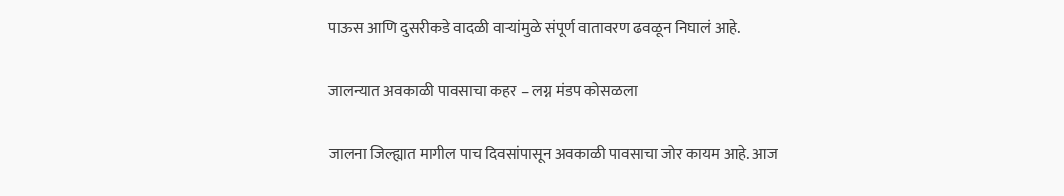पाऊस आणि दुसरीकडे वादळी वाऱ्यांमुळे संपूर्ण वातावरण ढवळून निघालं आहे.

जालन्यात अवकाळी पावसाचा कहर – लग्न मंडप कोसळला

जालना जिल्ह्यात मागील पाच दिवसांपासून अवकाळी पावसाचा जोर कायम आहे. आज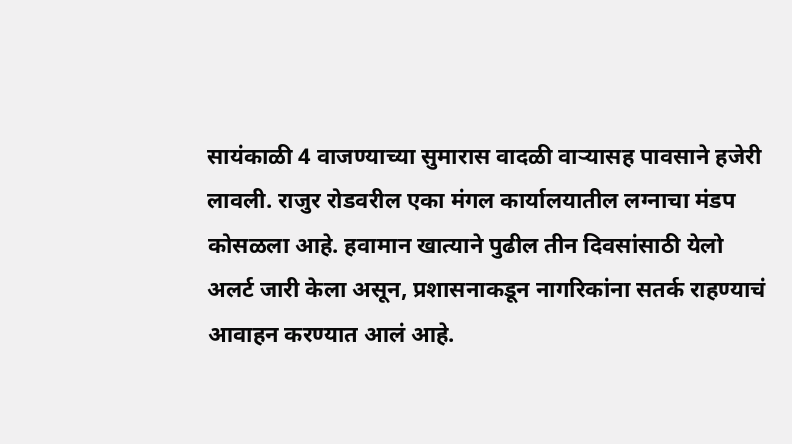सायंकाळी 4 वाजण्याच्या सुमारास वादळी वाऱ्यासह पावसाने हजेरी लावली. राजुर रोडवरील एका मंगल कार्यालयातील लग्नाचा मंडप कोसळला आहे. हवामान खात्याने पुढील तीन दिवसांसाठी येलो अलर्ट जारी केला असून, प्रशासनाकडून नागरिकांना सतर्क राहण्याचं आवाहन करण्यात आलं आहे.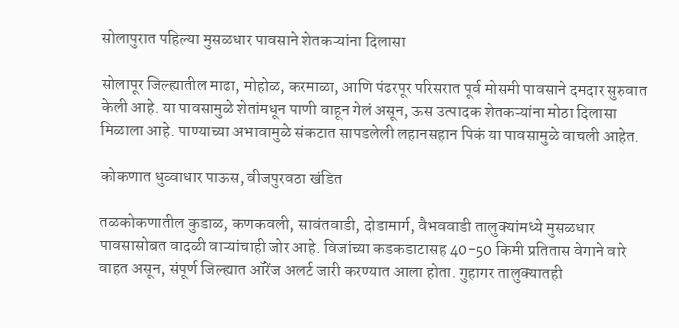सोलापुरात पहिल्या मुसळधार पावसाने शेतकऱ्यांना दिलासा

सोलापूर जिल्ह्यातील माढा, मोहोळ, करमाळा, आणि पंढरपूर परिसरात पूर्व मोसमी पावसाने दमदार सुरुवात केली आहे. या पावसामुळे शेतांमधून पाणी वाहून गेलं असून, ऊस उत्पादक शेतकऱ्यांना मोठा दिलासा मिळाला आहे. पाण्याच्या अभावामुळे संकटात सापडलेली लहानसहान पिकं या पावसामुळे वाचली आहेत.

कोकणात धुव्वाधार पाऊस, वीजपुरवठा खंडित

तळकोकणातील कुडाळ, कणकवली, सावंतवाडी, दोडामार्ग, वैभववाडी तालुक्यांमध्ये मुसळधार पावसासोबत वादळी वाऱ्यांचाही जोर आहे. विजांच्या कडकडाटासह 40-50 किमी प्रतितास वेगाने वारे वाहत असून, संपूर्ण जिल्ह्यात ऑरेंज अलर्ट जारी करण्यात आला होता. गुहागर तालुक्यातही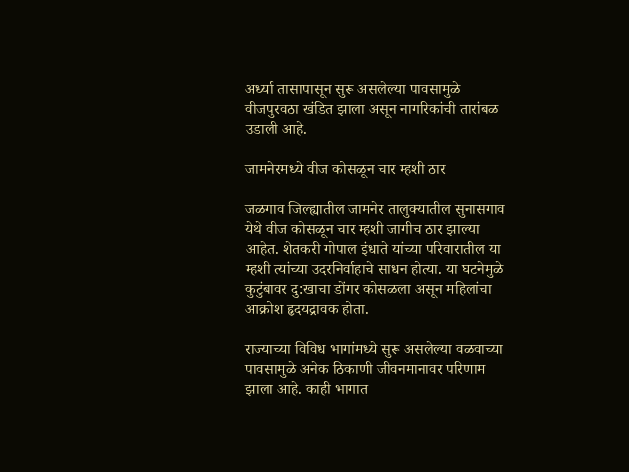अर्ध्या तासापासून सुरू असलेल्या पावसामुळे वीजपुरवठा खंडित झाला असून नागरिकांची तारांबळ उडाली आहे.

जामनेरमध्ये वीज कोसळून चार म्हशी ठार

जळगाव जिल्ह्यातील जामनेर तालुक्यातील सुनासगाव येथे वीज कोसळून चार म्हशी जागीच ठार झाल्या आहेत. शेतकरी गोपाल इंधाते यांच्या परिवारातील या म्हशी त्यांच्या उदरनिर्वाहाचे साधन होत्या. या घटनेमुळे कुटुंबावर दु:खाचा डोंगर कोसळला असून महिलांचा आक्रोश हृदयद्रावक होता.

राज्याच्या विविध भागांमध्ये सुरू असलेल्या वळवाच्या पावसामुळे अनेक ठिकाणी जीवनमानावर परिणाम झाला आहे. काही भागात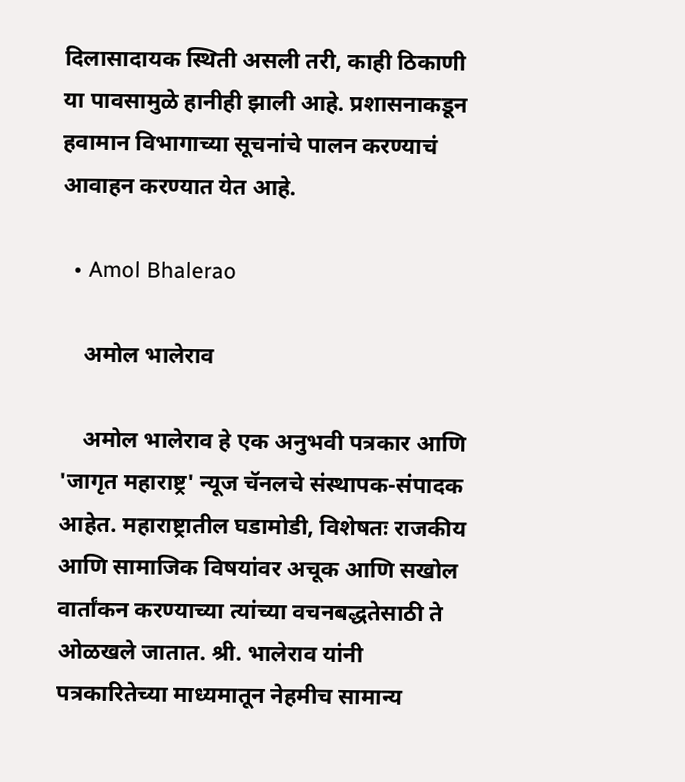दिलासादायक स्थिती असली तरी, काही ठिकाणी या पावसामुळे हानीही झाली आहे. प्रशासनाकडून हवामान विभागाच्या सूचनांचे पालन करण्याचं आवाहन करण्यात येत आहे.

  • Amol Bhalerao

    अमोल भालेराव

    अमोल भालेराव हे एक अनुभवी पत्रकार आणि 'जागृत महाराष्ट्र' न्यूज चॅनलचे संस्थापक-संपादक आहेत. महाराष्ट्रातील घडामोडी, विशेषतः राजकीय आणि सामाजिक विषयांवर अचूक आणि सखोल वार्तांकन करण्याच्या त्यांच्या वचनबद्धतेसाठी ते ओळखले जातात. श्री. भालेराव यांनी पत्रकारितेच्या माध्यमातून नेहमीच सामान्य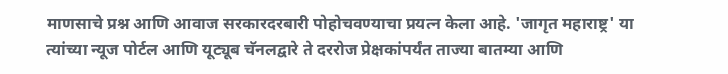माणसाचे प्रश्न आणि आवाज सरकारदरबारी पोहोचवण्याचा प्रयत्न केला आहे. 'जागृत महाराष्ट्र' या त्यांच्या न्यूज पोर्टल आणि यूट्यूब चॅनलद्वारे ते दररोज प्रेक्षकांपर्यंत ताज्या बातम्या आणि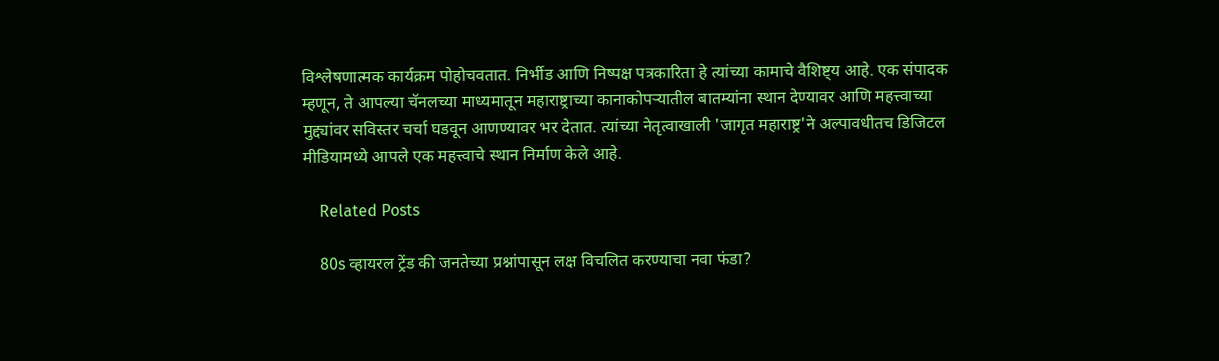विश्लेषणात्मक कार्यक्रम पोहोचवतात. निर्भीड आणि निष्पक्ष पत्रकारिता हे त्यांच्या कामाचे वैशिष्ट्य आहे. एक संपादक म्हणून, ते आपल्या चॅनलच्या माध्यमातून महाराष्ट्राच्या कानाकोपऱ्यातील बातम्यांना स्थान देण्यावर आणि महत्त्वाच्या मुद्द्यांवर सविस्तर चर्चा घडवून आणण्यावर भर देतात. त्यांच्या नेतृत्वाखाली 'जागृत महाराष्ट्र'ने अल्पावधीतच डिजिटल मीडियामध्ये आपले एक महत्त्वाचे स्थान निर्माण केले आहे.

    Related Posts

    80s व्हायरल ट्रेंड की जनतेच्या प्रश्नांपासून लक्ष विचलित करण्याचा नवा फंडा?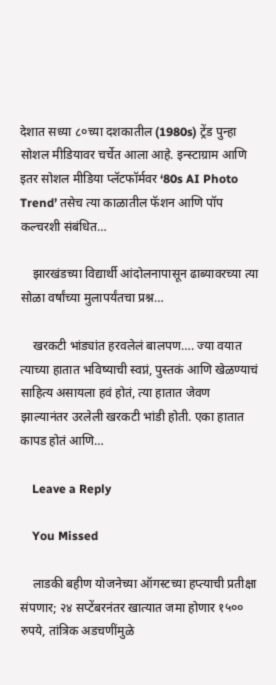देशात सध्या ८०च्या दशकातील (1980s) ट्रेंड पुन्हा सोशल मीडियावर चर्चेत आला आहे. इन्स्टाग्राम आणि इतर सोशल मीडिया प्लॅटफॉर्मवर ‘80s AI Photo Trend’ तसेच त्या काळातील फॅशन आणि पॉप कल्चरशी संबंधित…

    झारखंडच्या विद्यार्थी आंदोलनापासून ढाब्यावरच्या त्या सोळा वर्षांच्या मुलापर्यंतचा प्रश्न…

    खरकटी भांड्यांत हरवलेलं बालपण…. ज्या वयात त्याच्या हातात भविष्याची स्वप्नं, पुस्तकं आणि खेळण्याचं साहित्य असायला हवं होतं, त्या हातात जेवण झाल्यानंतर उरलेली खरकटी भांडी होती. एका हातात कापड होतं आणि…

    Leave a Reply

    You Missed

    लाडकी बहीण योजनेच्या ऑगस्टच्या हप्त्याची प्रतीक्षा संपणार; २४ सप्टेंबरनंतर खात्यात जमा होणार १५०० रुपये, तांत्रिक अडचणींमुळे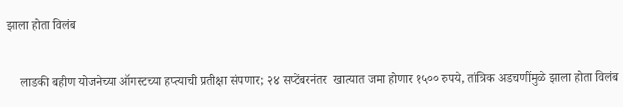झाला होता विलंब

    लाडकी बहीण योजनेच्या ऑगस्टच्या हप्त्याची प्रतीक्षा संपणार; २४ सप्टेंबरनंतर  खात्यात जमा होणार १५०० रुपये, तांत्रिक अडचणींमुळे झाला होता विलंब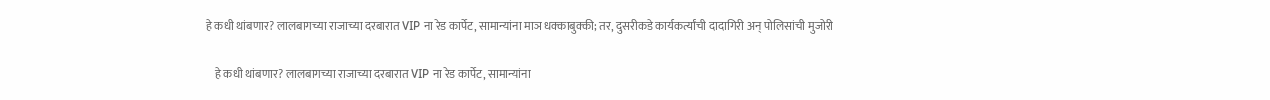हे कधी थांबणार? लालबागच्या राजाच्या दरबारात VIP ना रेड कार्पेट, सामान्यांना माञ धक्काबुक्की; तर, दुसरीकडे कार्यकर्त्यांची दादागिरी अन् पोलिसांची मुजोरी

    हे कधी थांबणार? लालबागच्या राजाच्या दरबारात VIP ना रेड कार्पेट, सामान्यांना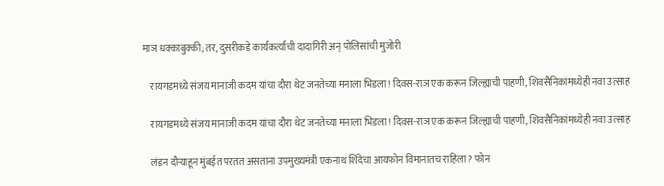माञ धक्काबुक्की; तर, दुसरीकडे कार्यकर्त्यांची दादागिरी अन् पोलिसांची मुजोरी

    रायगडमध्ये संजय मानाजी कदम यांचा दौरा थेट जनतेच्या मनाला भिडला! दिवस-राञ एक करून जिल्ह्याची पाहणी, शिवसैनिकांमध्येही नवा उत्साह

    रायगडमध्ये संजय मानाजी कदम यांचा दौरा थेट जनतेच्या मनाला भिडला! दिवस-राञ एक करून जिल्ह्याची पाहणी, शिवसैनिकांमध्येही नवा उत्साह

    लंडन दौऱ्याहून मुंबईत परतत असताना उपमुख्यमंत्री एकनाथ शिंदेंचा आयफोन विमानातच राहिला? फोन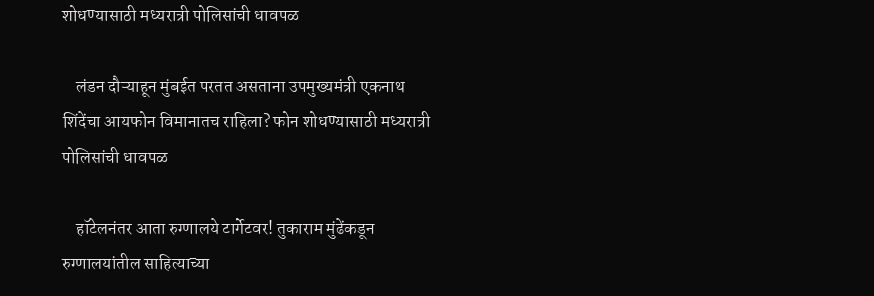शोधण्यासाठी मध्यरात्री पोलिसांची धावपळ

    लंडन दौऱ्याहून मुंबईत परतत असताना उपमुख्यमंत्री एकनाथ शिंदेंचा आयफोन विमानातच राहिला? फोन शोधण्यासाठी मध्यरात्री पोलिसांची धावपळ

    हॉटेलनंतर आता रुग्णालये टार्गेटवर! तुकाराम मुंढेंकडून रुग्णालयांतील साहित्याच्या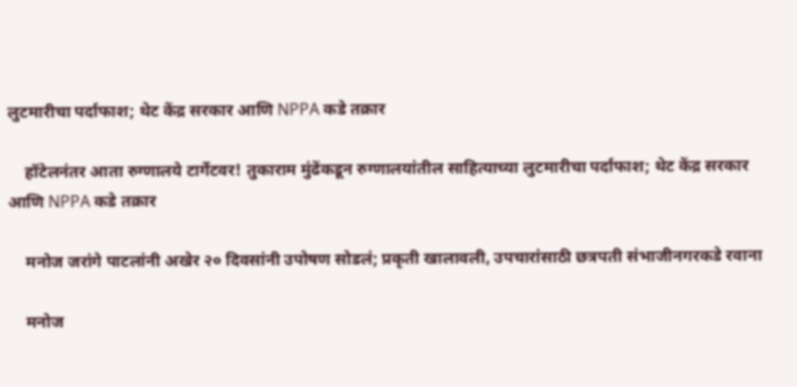लुटमारीचा पर्दाफाश; थेट केंद्र सरकार आणि NPPA कडे तक्रार

    हॉटेलनंतर आता रुग्णालये टार्गेटवर! तुकाराम मुंढेंकडून रुग्णालयांतील साहित्याच्या लुटमारीचा पर्दाफाश; थेट केंद्र सरकार आणि NPPA कडे तक्रार

    मनोज जरांगे पाटलांनी अखेर २० दिवसांनी उपोषण सोडलं; प्रकृती खालावली, उपचारांसाठी छत्रपती संभाजीनगरकडे रवाना

    मनोज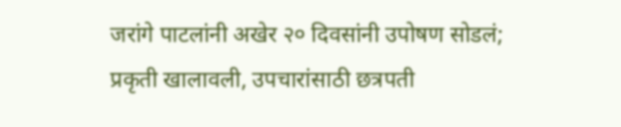जरांगे पाटलांनी अखेर २० दिवसांनी उपोषण सोडलं; प्रकृती खालावली, उपचारांसाठी छत्रपती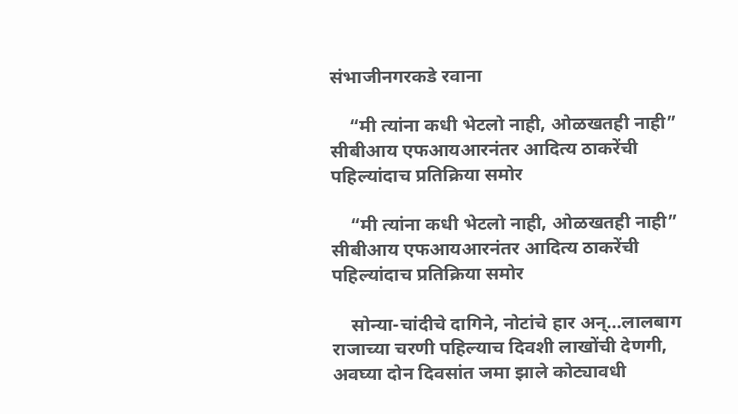संभाजीनगरकडे रवाना

    “मी त्यांना कधी भेटलो नाही, ओळखतही नाही” सीबीआय एफआयआरनंतर आदित्य ठाकरेंची पहिल्यांदाच प्रतिक्रिया समोर

    “मी त्यांना कधी भेटलो नाही, ओळखतही नाही” सीबीआय एफआयआरनंतर आदित्य ठाकरेंची पहिल्यांदाच प्रतिक्रिया समोर

    सोन्या-चांदीचे दागिने, नोटांचे हार अन्…लालबाग राजाच्या चरणी पहिल्याच दिवशी लाखोंची देणगी, अवघ्या दोन दिवसांत जमा झाले कोट्यावधी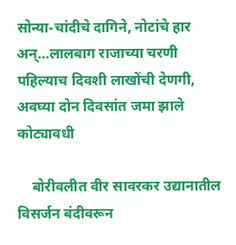सोन्या-चांदीचे दागिने, नोटांचे हार अन्…लालबाग राजाच्या चरणी पहिल्याच दिवशी लाखोंची देणगी, अवघ्या दोन दिवसांत जमा झाले कोट्यावधी

    बोरीवलीत वीर सावरकर उद्यानातील विसर्जन बंदीवरून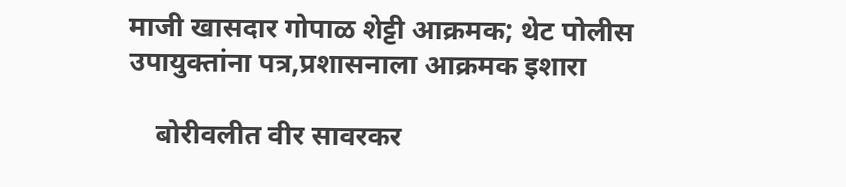माजी खासदार गोपाळ शेट्टी आक्रमक; थेट पोलीस उपायुक्तांना पत्र,प्रशासनाला आक्रमक इशारा

    बोरीवलीत वीर सावरकर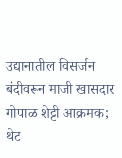उद्यानातील विसर्जन बंदीवरून माजी खासदार गोपाळ शेट्टी आक्रमक; थेट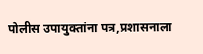पोलीस उपायुक्तांना पत्र,प्रशासनाला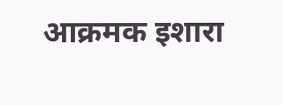आक्रमक इशारा